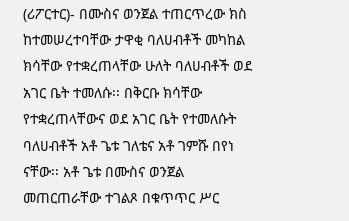(ሪፖርተር)- በሙስና ወንጀል ተጠርጥረው ክስ ከተመሠረተባቸው ታዋቂ ባለሀብቶች መካከል ክሳቸው የተቋረጠላቸው ሁለት ባለሀብቶች ወደ አገር ቤት ተመለሱ፡፡ በቅርቡ ክሳቸው የተቋረጠላቸውና ወደ አገር ቤት የተመለሱት ባለሀብቶች አቶ ጌቱ ገለቴና አቶ ገምሹ በየነ ናቸው፡፡ አቶ ጌቱ በሙስና ወንጀል መጠርጠራቸው ተገልጾ በቁጥጥር ሥር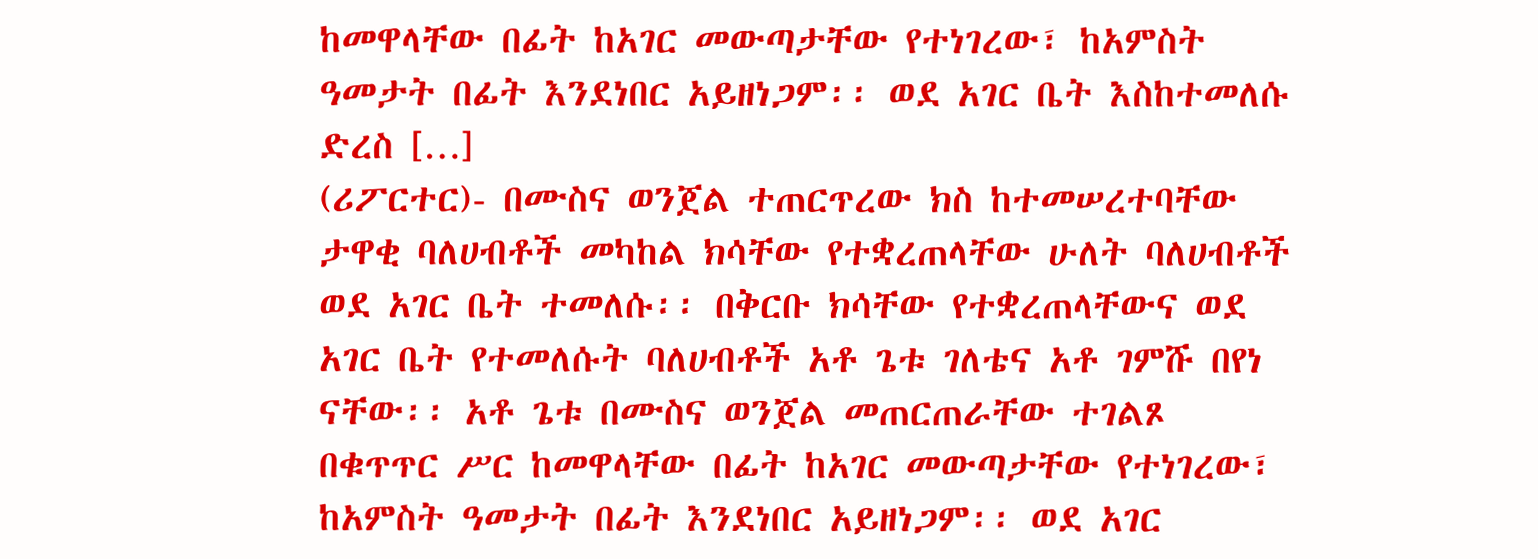ከመዋላቸው በፊት ከአገር መውጣታቸው የተነገረው፣ ከአምስት ዓመታት በፊት እንደነበር አይዘነጋም፡፡ ወደ አገር ቤት እስከተመለሱ ድረስ […]
(ሪፖርተር)- በሙስና ወንጀል ተጠርጥረው ክስ ከተመሠረተባቸው ታዋቂ ባለሀብቶች መካከል ክሳቸው የተቋረጠላቸው ሁለት ባለሀብቶች ወደ አገር ቤት ተመለሱ፡፡ በቅርቡ ክሳቸው የተቋረጠላቸውና ወደ አገር ቤት የተመለሱት ባለሀብቶች አቶ ጌቱ ገለቴና አቶ ገምሹ በየነ ናቸው፡፡ አቶ ጌቱ በሙስና ወንጀል መጠርጠራቸው ተገልጾ በቁጥጥር ሥር ከመዋላቸው በፊት ከአገር መውጣታቸው የተነገረው፣ ከአምስት ዓመታት በፊት እንደነበር አይዘነጋም፡፡ ወደ አገር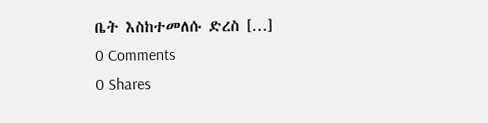ቤት እስከተመለሱ ድረስ […]
0 Comments
0 Shares